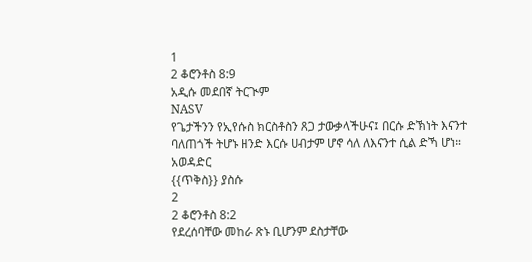1
2 ቆሮንቶስ 8:9
አዲሱ መደበኛ ትርጒም
NASV
የጌታችንን የኢየሱስ ክርስቶስን ጸጋ ታውቃላችሁና፤ በርሱ ድኽነት እናንተ ባለጠጎች ትሆኑ ዘንድ እርሱ ሀብታም ሆኖ ሳለ ለእናንተ ሲል ድኻ ሆነ።
አወዳድር
{{ጥቅስ}} ያስሱ
2
2 ቆሮንቶስ 8:2
የደረሰባቸው መከራ ጽኑ ቢሆንም ደስታቸው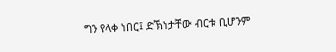ግን የላቀ ነበር፤ ድኽነታቸው ብርቱ ቢሆንም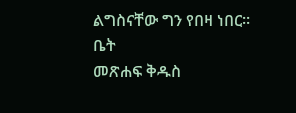ልግስናቸው ግን የበዛ ነበር።
ቤት
መጽሐፍ ቅዱስ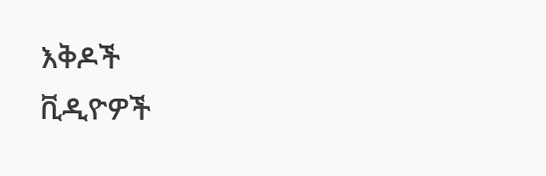እቅዶች
ቪዲዮዎች